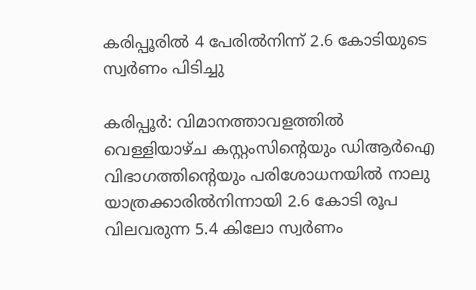കരിപ്പൂരില്‍ 4 പേരില്‍നിന്ന് 2.6 കോടിയുടെ സ്വര്‍ണം പിടിച്ചു

കരിപ്പൂര്‍: വിമാനത്താവളത്തില്‍ വെള്ളിയാഴ്ച കസ്റ്റംസിന്റെയും ഡിആര്‍ഐ വിഭാഗത്തിന്റെയും പരിശോധനയില്‍ നാലു യാത്രക്കാരില്‍നിന്നായി 2.6 കോടി രൂപ വിലവരുന്ന 5.4 കിലോ സ്വര്‍ണം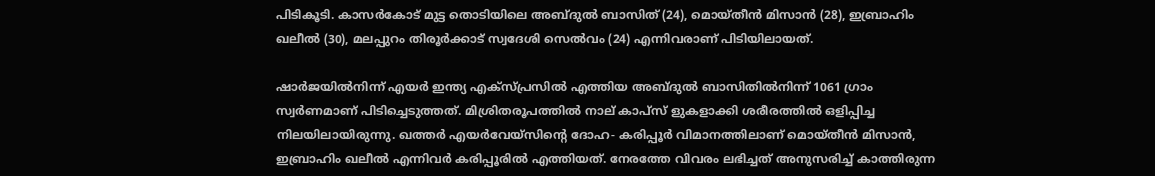പിടികൂടി. കാസര്‍കോട് മുട്ട തൊടിയിലെ അബ്ദുല്‍ ബാസിത് (24), മൊയ്തീന്‍ മിസാന്‍ (28), ഇബ്രാഹിം ഖലീല്‍ (30), മലപ്പുറം തിരൂര്‍ക്കാട് സ്വദേശി സെല്‍വം (24) എന്നിവരാണ് പിടിയിലായത്.

ഷാര്‍ജയില്‍നിന്ന് എയര്‍ ഇന്ത്യ എക്‌സ്പ്രസില്‍ എത്തിയ അബ്ദുല്‍ ബാസിതില്‍നിന്ന് 1061 ഗ്രാം സ്വര്‍ണമാണ് പിടിച്ചെടുത്തത്. മിശ്രിതരൂപത്തില്‍ നാല് കാപ്സ് ളുകളാക്കി ശരീരത്തില്‍ ഒളിപ്പിച്ച നിലയിലായിരുന്നു. ഖത്തര്‍ എയര്‍വേയ്‌സിന്റെ ദോഹ- കരിപ്പൂര്‍ വിമാനത്തിലാണ് മൊയ്തീന്‍ മിസാന്‍, ഇബ്രാഹിം ഖലീല്‍ എന്നിവര്‍ കരിപ്പൂരില്‍ എത്തിയത്. നേരത്തേ വിവരം ലഭിച്ചത് അനുസരിച്ച് കാത്തിരുന്ന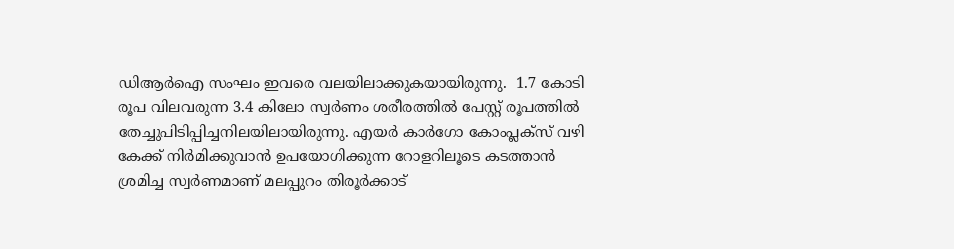ഡിആര്‍ഐ സംഘം ഇവരെ വലയിലാക്കുകയായിരുന്നു.  1.7 കോടി രൂപ വിലവരുന്ന 3.4 കിലോ സ്വര്‍ണം ശരീരത്തില്‍ പേസ്റ്റ് രൂപത്തില്‍ തേച്ചുപിടിപ്പിച്ചനിലയിലായിരുന്നു. എയര്‍ കാര്‍ഗോ കോംപ്ലക്‌സ് വഴി കേക്ക് നിര്‍മിക്കുവാന്‍ ഉപയോഗിക്കുന്ന റോളറിലൂടെ കടത്താന്‍ ശ്രമിച്ച സ്വര്‍ണമാണ് മലപ്പുറം തിരൂര്‍ക്കാട്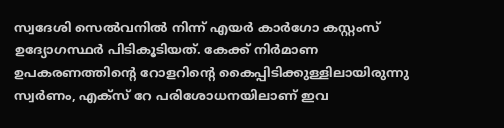സ്വദേശി സെല്‍വനില്‍ നിന്ന് എയര്‍ കാര്‍ഗോ കസ്റ്റംസ് ഉദ്യോഗസ്ഥര്‍ പിടികൂടിയത്. കേക്ക് നിര്‍മാണ ഉപകരണത്തിന്റെ റോളറിന്റെ കൈപ്പിടിക്കുള്ളിലായിരുന്നു സ്വര്‍ണം, എക്‌സ് റേ പരിശോധനയിലാണ് ഇവ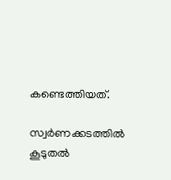കണ്ടെത്തിയത്.

സ്വര്‍ണക്കടത്തില്‍ കൂടുതല്‍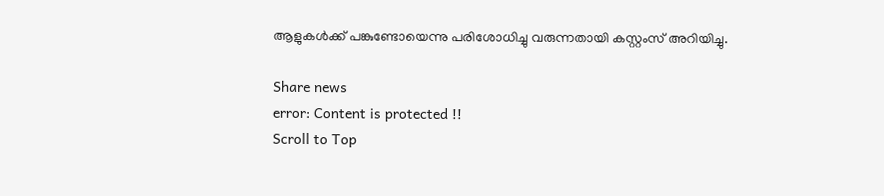ആളുകള്‍ക്ക് പങ്കുണ്ടോയെന്നു പരിശോധിച്ചു വരുന്നതായി കസ്റ്റംസ് അറിയിച്ചു.

Share news
error: Content is protected !!
Scroll to Top